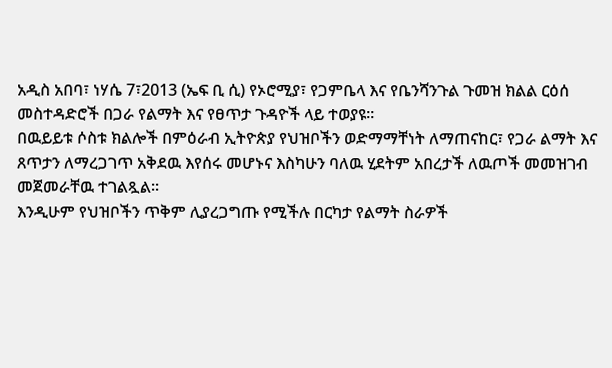አዲስ አበባ፣ ነሃሴ 7፣2013 (ኤፍ ቢ ሲ) የኦሮሚያ፣ የጋምቤላ እና የቤንሻንጉል ጉመዝ ክልል ርዕሰ መስተዳድሮች በጋራ የልማት እና የፀጥታ ጉዳዮች ላይ ተወያዩ፡፡
በዉይይቱ ሶስቱ ክልሎች በምዕራብ ኢትዮጵያ የህዝቦችን ወድማማቸነት ለማጠናከር፣ የጋራ ልማት እና ጸጥታን ለማረጋገጥ አቅደዉ እየሰሩ መሆኑና እስካሁን ባለዉ ሂደትም አበረታች ለዉጦች መመዝገብ መጀመራቸዉ ተገልጿል፡፡
እንዲሁም የህዝቦችን ጥቅም ሊያረጋግጡ የሚችሉ በርካታ የልማት ስራዎች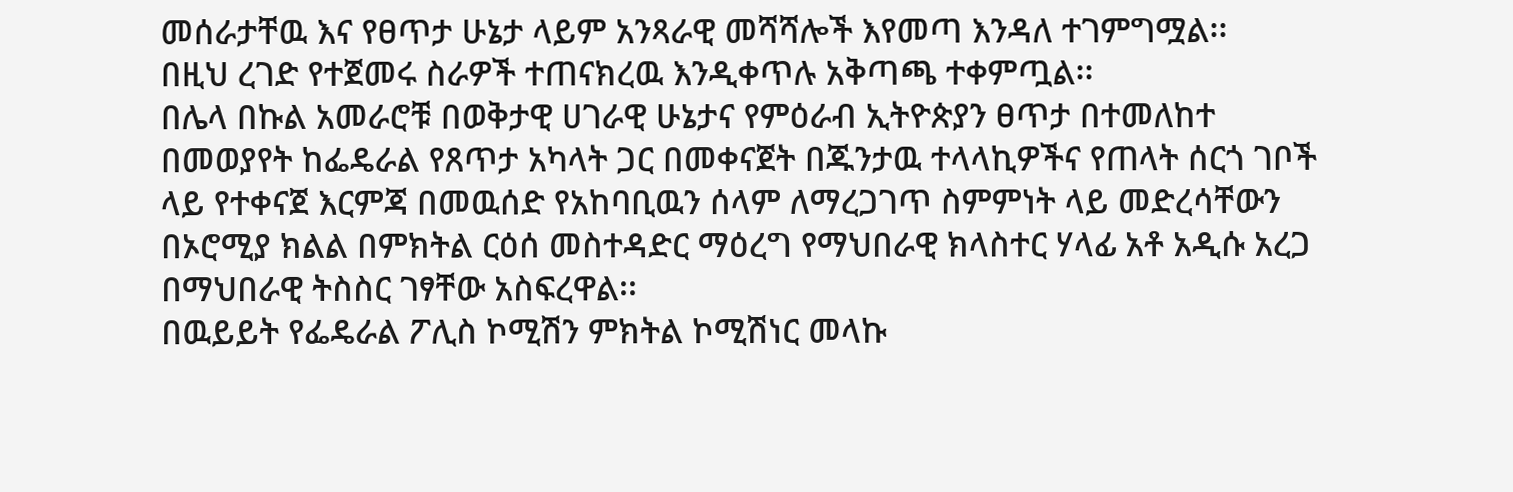መሰራታቸዉ እና የፀጥታ ሁኔታ ላይም አንጻራዊ መሻሻሎች እየመጣ እንዳለ ተገምግሟል፡፡
በዚህ ረገድ የተጀመሩ ስራዎች ተጠናክረዉ እንዲቀጥሉ አቅጣጫ ተቀምጧል፡፡
በሌላ በኩል አመራሮቹ በወቅታዊ ሀገራዊ ሁኔታና የምዕራብ ኢትዮጵያን ፀጥታ በተመለከተ በመወያየት ከፌዴራል የጸጥታ አካላት ጋር በመቀናጀት በጁንታዉ ተላላኪዎችና የጠላት ሰርጎ ገቦች ላይ የተቀናጀ እርምጃ በመዉሰድ የአከባቢዉን ሰላም ለማረጋገጥ ስምምነት ላይ መድረሳቸውን በኦሮሚያ ክልል በምክትል ርዕሰ መስተዳድር ማዕረግ የማህበራዊ ክላስተር ሃላፊ አቶ አዲሱ አረጋ በማህበራዊ ትስስር ገፃቸው አስፍረዋል፡፡
በዉይይት የፌዴራል ፖሊስ ኮሚሽን ምክትል ኮሚሽነር መላኩ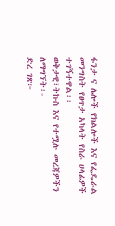ፋንታ ና ሌሎች የክልሎች እና የፌዴራል መንግስት የፀጥታ አካላት የስራ ሀላፊዎች ተገኝተዋል፡፡
ወቅታዊ፣ትኩስ እና የተሟሉ መረጃዎችን ለማግኘት፡-
ድረ ገጽ፦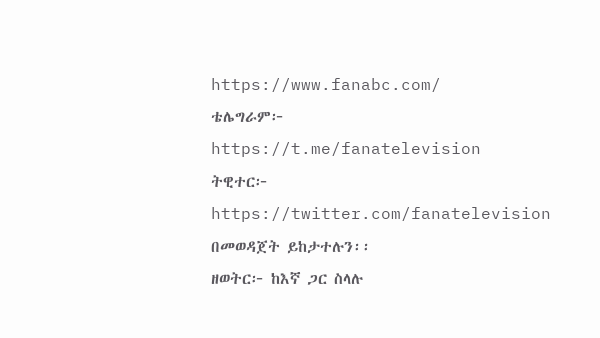https://www.fanabc.com/
ቴሌግራም፦ https://t.me/fanatelevision
ትዊተር፦ https://twitter.com/fanatelevision በመወዳጀት ይከታተሉን፡፡
ዘወትር፦ ከእኛ ጋር ስላሉ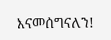እናመሰግናለን!